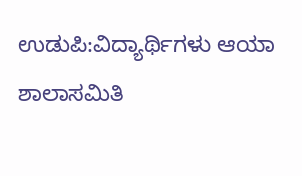ಉಡುಪಿ:ವಿದ್ಯಾರ್ಥಿಗಳು ಆಯಾ ಶಾಲಾಸಮಿತಿ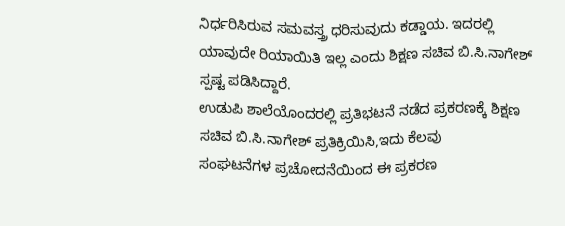ನಿರ್ಧರಿಸಿರುವ ಸಮವಸ್ತ್ರ ಧರಿಸುವುದು ಕಡ್ಡಾಯ. ಇದರಲ್ಲಿ ಯಾವುದೇ ರಿಯಾಯಿತಿ ಇಲ್ಲ ಎಂದು ಶಿಕ್ಷಣ ಸಚಿವ ಬಿ.ಸಿ.ನಾಗೇಶ್ ಸ್ಪಷ್ಟ ಪಡಿಸಿದ್ದಾರೆ.
ಉಡುಪಿ ಶಾಲೆಯೊಂದರಲ್ಲಿ ಪ್ರತಿಭಟನೆ ನಡೆದ ಪ್ರಕರಣಕ್ಕೆ ಶಿಕ್ಷಣ ಸಚಿವ ಬಿ.ಸಿ.ನಾಗೇಶ್ ಪ್ರತಿಕ್ರಿಯಿಸಿ,ಇದು ಕೆಲವು
ಸಂಘಟನೆಗಳ ಪ್ರಚೋದನೆಯಿಂದ ಈ ಪ್ರಕರಣ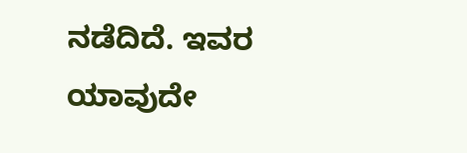ನಡೆದಿದೆ. ಇವರ ಯಾವುದೇ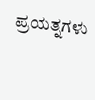ಪ್ರಯತ್ನಗಳು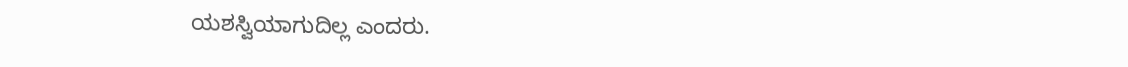ಯಶಸ್ವಿಯಾಗುದಿಲ್ಲ ಎಂದರು.